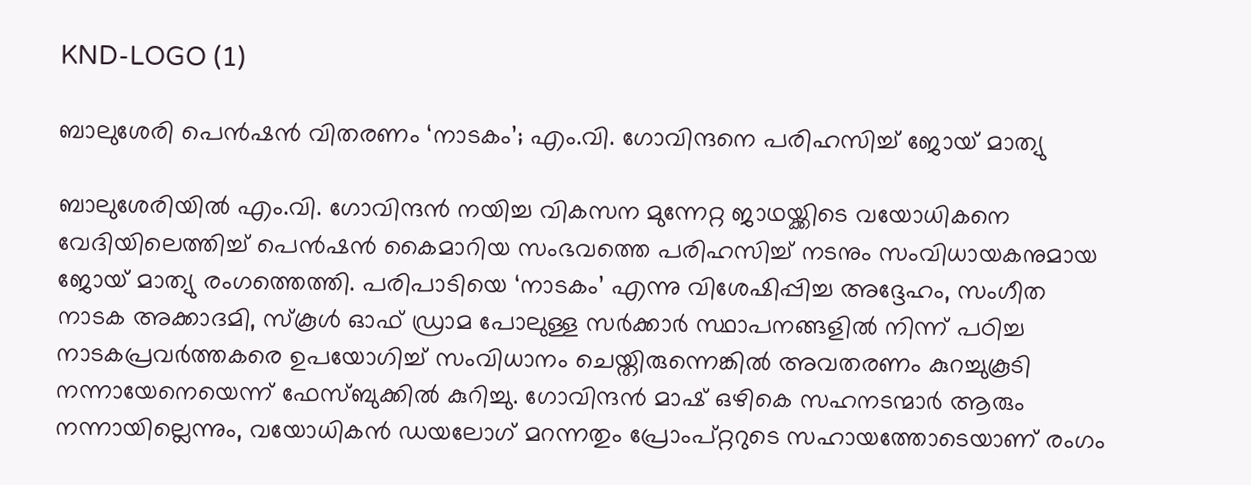KND-LOGO (1)

ബാലുശേരി പെൻഷൻ വിതരണം ‘നാടകം’; എം.വി. ഗോവിന്ദനെ പരിഹസിച്ച് ജോയ് മാത്യു

ബാലുശേരിയിൽ എം.വി. ഗോവിന്ദൻ നയിച്ച വികസന മുന്നേറ്റ ജാഥയ്ക്കിടെ വയോധികനെ വേദിയിലെത്തിച്ച് പെൻഷൻ കൈമാറിയ സംഭവത്തെ പരിഹസിച്ച് നടനും സംവിധായകനുമായ ജോയ് മാത്യു രംഗത്തെത്തി. പരിപാടിയെ ‘നാടകം’ എന്നു വിശേഷിപ്പിച്ച അദ്ദേഹം, സംഗീത നാടക അക്കാദമി, സ്‌കൂൾ ഓഫ് ഡ്രാമ പോലുള്ള സർക്കാർ സ്ഥാപനങ്ങളിൽ നിന്ന് പഠിച്ച നാടകപ്രവർത്തകരെ ഉപയോഗിച്ച് സംവിധാനം ചെയ്തിരുന്നെങ്കിൽ അവതരണം കുറച്ചുകൂടി നന്നായേനെയെന്ന് ഫേസ്ബുക്കിൽ കുറിച്ചു. ഗോവിന്ദൻ മാഷ് ഒഴികെ സഹനടന്മാർ ആരും നന്നായില്ലെന്നും, വയോധികൻ ഡയലോഗ് മറന്നതും പ്രോംപ്റ്ററുടെ സഹായത്തോടെയാണ് രംഗം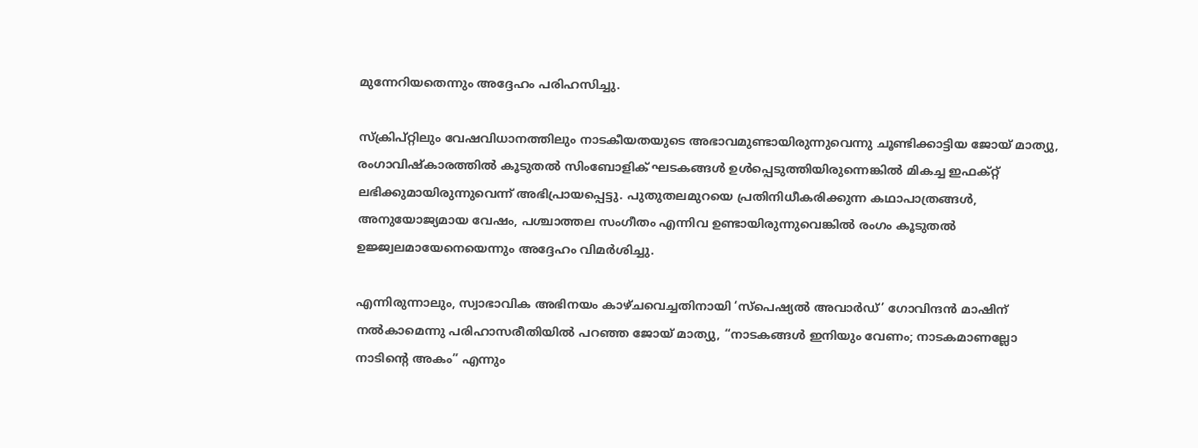മുന്നേറിയതെന്നും അദ്ദേഹം പരിഹസിച്ചു.

സ്ക്രിപ്റ്റിലും വേഷവിധാനത്തിലും നാടകീയതയുടെ അഭാവമുണ്ടായിരുന്നുവെന്നു ചൂണ്ടിക്കാട്ടിയ ജോയ് മാത്യു, രംഗാവിഷ്‌കാരത്തിൽ കൂടുതൽ സിംബോളിക് ഘടകങ്ങൾ ഉൾപ്പെടുത്തിയിരുന്നെങ്കിൽ മികച്ച ഇഫക്റ്റ് ലഭിക്കുമായിരുന്നുവെന്ന് അഭിപ്രായപ്പെട്ടു. പുതുതലമുറയെ പ്രതിനിധീകരിക്കുന്ന കഥാപാത്രങ്ങൾ, അനുയോജ്യമായ വേഷം, പശ്ചാത്തല സംഗീതം എന്നിവ ഉണ്ടായിരുന്നുവെങ്കിൽ രംഗം കൂടുതൽ ഉജ്ജ്വലമായേനെയെന്നും അദ്ദേഹം വിമർശിച്ചു.

എന്നിരുന്നാലും, സ്വാഭാവിക അഭിനയം കാഴ്ചവെച്ചതിനായി ‘സ്പെഷ്യൽ അവാർഡ്’ ഗോവിന്ദൻ മാഷിന് നൽകാമെന്നു പരിഹാസരീതിയിൽ പറഞ്ഞ ജോയ് മാത്യു, “നാടകങ്ങൾ ഇനിയും വേണം; നാടകമാണല്ലോ നാടിന്റെ അകം” എന്നും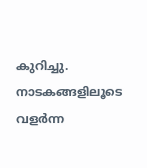കുറിച്ചു. നാടകങ്ങളിലൂടെ വളർന്ന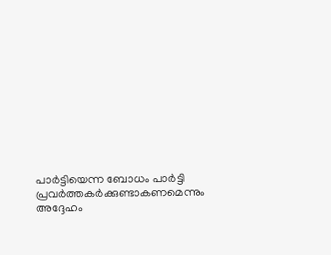പാർട്ടിയെന്ന ബോധം പാർട്ടി പ്രവർത്തകർക്കുണ്ടാകണമെന്നും അദ്ദേഹം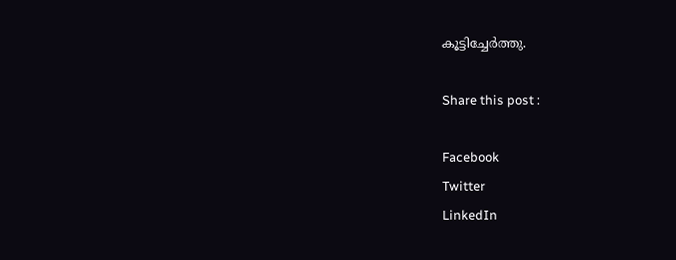കൂട്ടിച്ചേർത്തു.

Share this post :

Facebook
Twitter
LinkedIn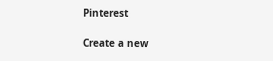Pinterest

Create a new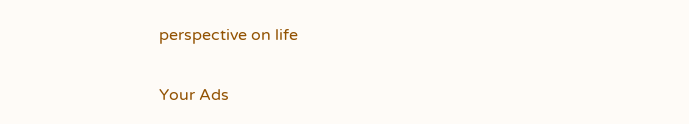perspective on life

Your Ads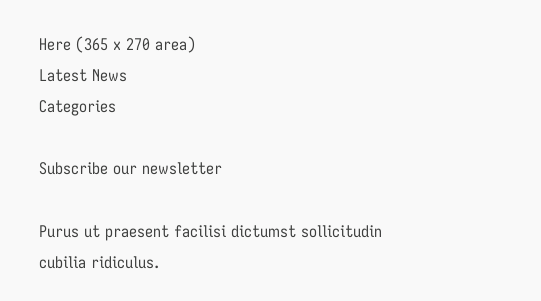Here (365 x 270 area)
Latest News
Categories

Subscribe our newsletter

Purus ut praesent facilisi dictumst sollicitudin cubilia ridiculus.